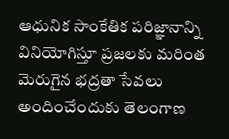ఆధునిక సాంకేతిక పరిజ్ఞానాన్ని వినియోగిస్తూ ప్రజలకు మరింత మెరుగైన భద్రతా సేవలు అందించేందుకు తెలంగాణ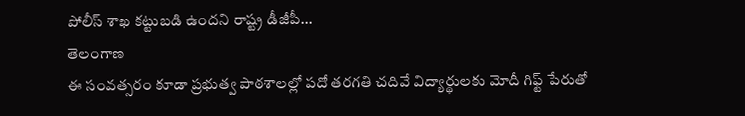పోలీస్ శాఖ కట్టుబడి ఉందని రాష్ట్ర డీజీపీ...
తెలంగాణ
ఈ సంవత్సరం కూడా ప్రభుత్వ పాఠశాలల్లో పదో తరగతి చదివే విద్యార్థులకు మోదీ గిఫ్ట్ పేరుతో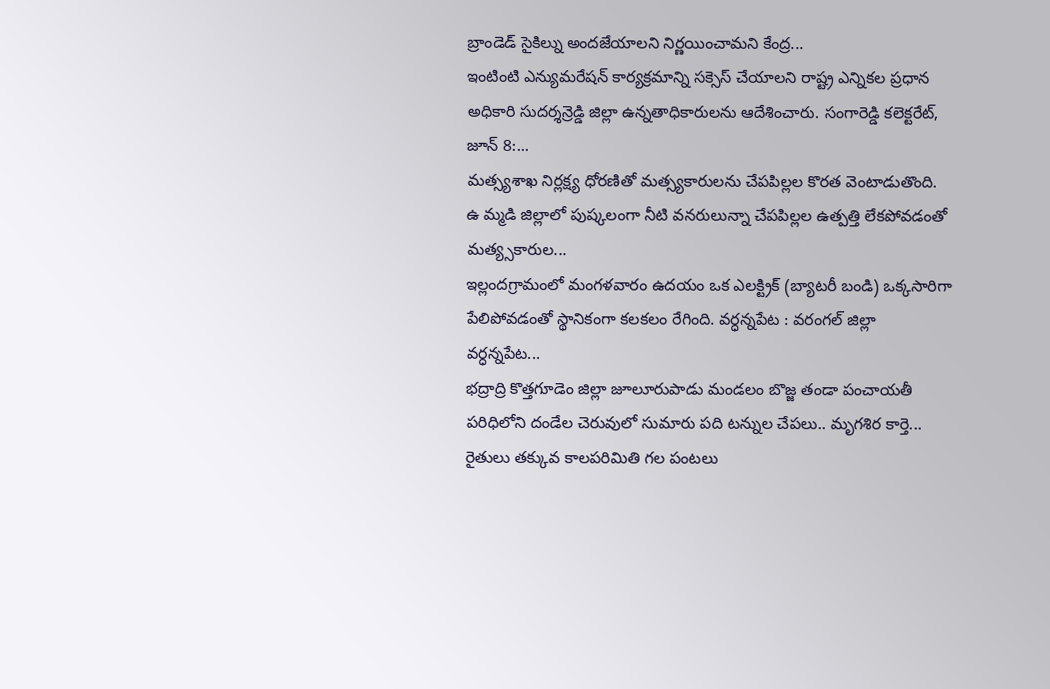బ్రాండెడ్ సైకిల్ను అందజేయాలని నిర్ణయించామని కేంద్ర...
ఇంటింటి ఎన్యుమరేషన్ కార్యక్రమాన్ని సక్సెస్ చేయాలని రాష్ట్ర ఎన్నికల ప్రధాన అధికారి సుదర్శన్రెడ్డి జిల్లా ఉన్నతాధికారులను ఆదేశించారు. సంగారెడ్డి కలెక్టరేట్, జూన్ 8:...
మత్స్యశాఖ నిర్లక్ష్య ధోరణితో మత్స్యకారులను చేపపిల్లల కొరత వెంటాడుతొంది. ఉ మ్మడి జిల్లాలో పుష్కలంగా నీటి వనరులున్నా చేపపిల్లల ఉత్పత్తి లేకపోవడంతో మత్య్సకారుల...
ఇల్లందగ్రామంలో మంగళవారం ఉదయం ఒక ఎలక్ట్రిక్ (బ్యాటరీ బండి) ఒక్కసారిగా పేలిపోవడంతో స్థానికంగా కలకలం రేగింది. వర్ధన్నపేట : వరంగల్ జిల్లా వర్ధన్నపేట...
భద్రాద్రి కొత్తగూడెం జిల్లా జూలూరుపాడు మండలం బొజ్జ తండా పంచాయతీ పరిధిలోని దండేల చెరువులో సుమారు పది టన్నుల చేపలు.. మృగశిర కార్తె...
రైతులు తక్కువ కాలపరిమితి గల పంటలు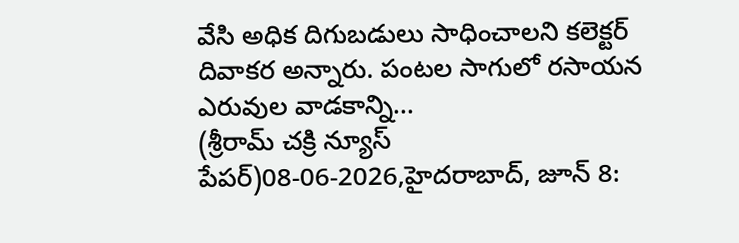వేసి అధిక దిగుబడులు సాధించాలని కలెక్టర్ దివాకర అన్నారు. పంటల సాగులో రసాయన ఎరువుల వాడకాన్ని...
(శ్రీరామ్ చక్రి న్యూస్ పేపర్)08-06-2026,హైదరాబాద్, జూన్ 8: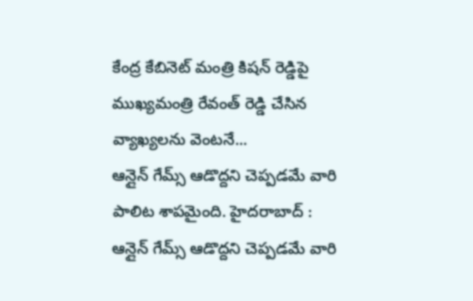కేంద్ర కేబినెట్ మంత్రి కిషన్ రెడ్డిపై ముఖ్యమంత్రి రేవంత్ రెడ్డి చేసిన వ్యాఖ్యలను వెంటనే...
ఆన్లైన్ గేమ్స్ ఆడొద్దని చెప్పడమే వారి పాలిట శాపమైంది. హైదరాబాద్ : ఆన్లైన్ గేమ్స్ ఆడొద్దని చెప్పడమే వారి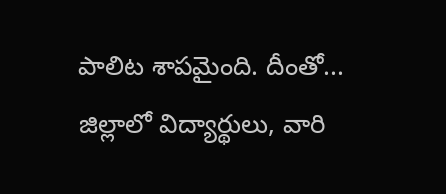పాలిట శాపమైంది. దీంతో...
జిల్లాలో విద్యార్థులు, వారి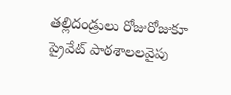తల్లిదండ్రులు రోజురోజుకూ ప్రైవేట్ పాఠశాలలవైపు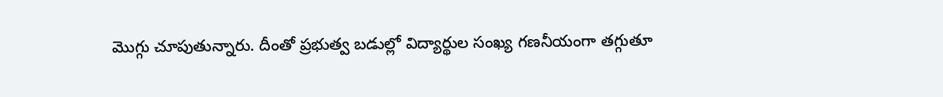మొగ్గు చూపుతున్నారు. దీంతో ప్రభుత్వ బడుల్లో విద్యార్థుల సంఖ్య గణనీయంగా తగ్గుతూ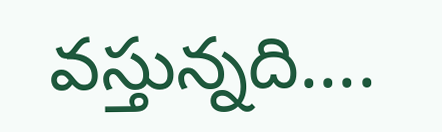వస్తున్నది....